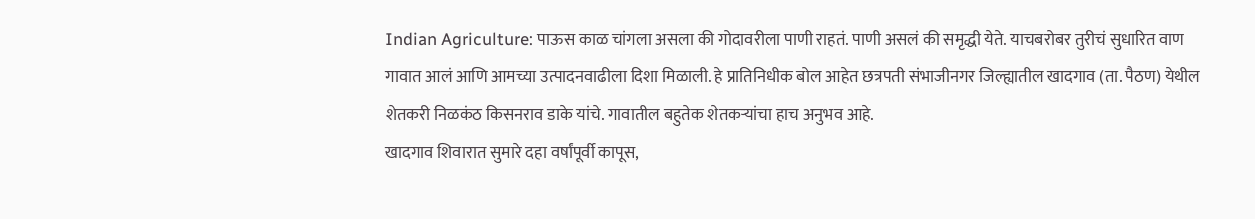Indian Agriculture: पाऊस काळ चांगला असला की गोदावरीला पाणी राहतं. पाणी असलं की समृद्धी येते. याचबरोबर तुरीचं सुधारित वाण गावात आलं आणि आमच्या उत्पादनवाढीला दिशा मिळाली. हे प्रातिनिधीक बोल आहेत छत्रपती संभाजीनगर जिल्ह्यातील खादगाव (ता. पैठण) येथील शेतकरी निळकंठ किसनराव डाके यांचे. गावातील बहुतेक शेतकऱ्यांचा हाच अनुभव आहे.
खादगाव शिवारात सुमारे दहा वर्षांपूर्वी कापूस,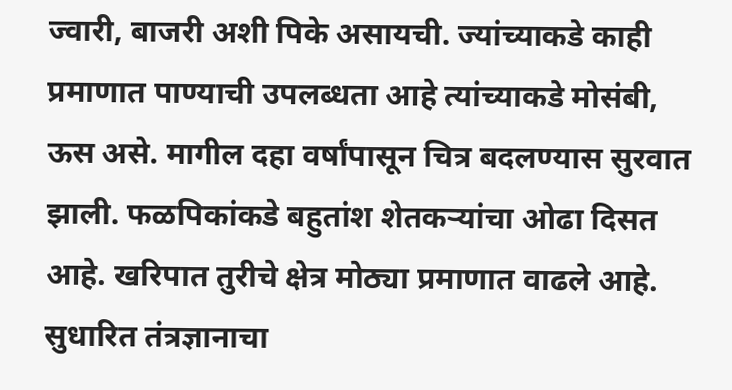ज्वारी, बाजरी अशी पिके असायची. ज्यांच्याकडे काही प्रमाणात पाण्याची उपलब्धता आहे त्यांच्याकडे मोसंबी, ऊस असे. मागील दहा वर्षांपासून चित्र बदलण्यास सुरवात झाली. फळपिकांकडे बहुतांश शेतकऱ्यांचा ओढा दिसत आहे. खरिपात तुरीचे क्षेत्र मोठ्या प्रमाणात वाढले आहे. सुधारित तंत्रज्ञानाचा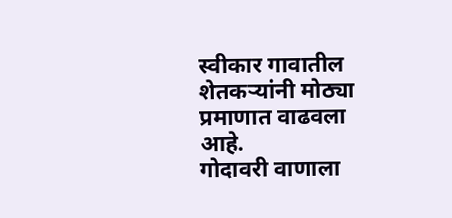स्वीकार गावातील शेतकऱ्यांनी मोठ्या प्रमाणात वाढवला आहे.
गोदावरी वाणाला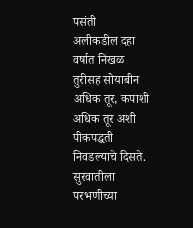पसंती
अलीकडील दहा वर्षात निखळ तुरीसह सोयाबीन अधिक तूर, कपाशी अधिक तूर अशी पीकपद्धती निवडल्याचे दिसते. सुरवातीला परभणीच्या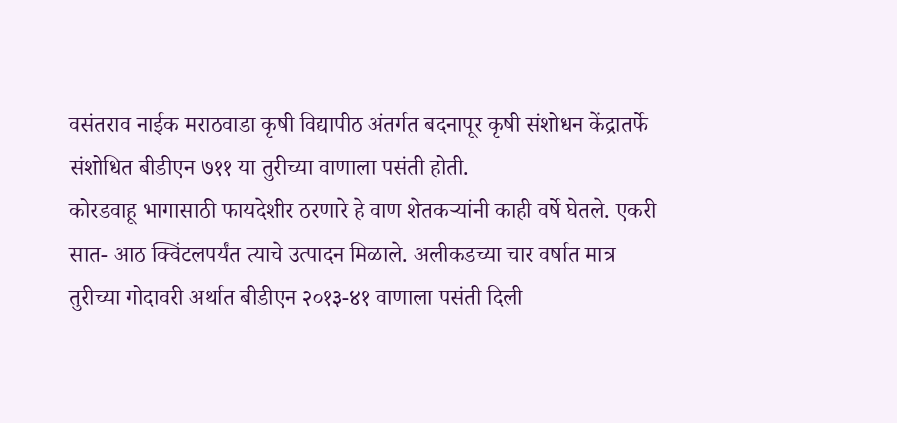वसंतराव नाईक मराठवाडा कृषी विद्यापीठ अंतर्गत बदनापूर कृषी संशोधन केंद्रातर्फे संशोधित बीडीएन ७११ या तुरीच्या वाणाला पसंती होती.
कोरडवाहू भागासाठी फायदेशीर ठरणारे हे वाण शेतकऱ्यांनी काही वर्षे घेतले. एकरी सात- आठ क्विंटलपर्यंत त्याचे उत्पादन मिळाले. अलीकडच्या चार वर्षात मात्र तुरीच्या गोदावरी अर्थात बीडीएन २०१३-४१ वाणाला पसंती दिली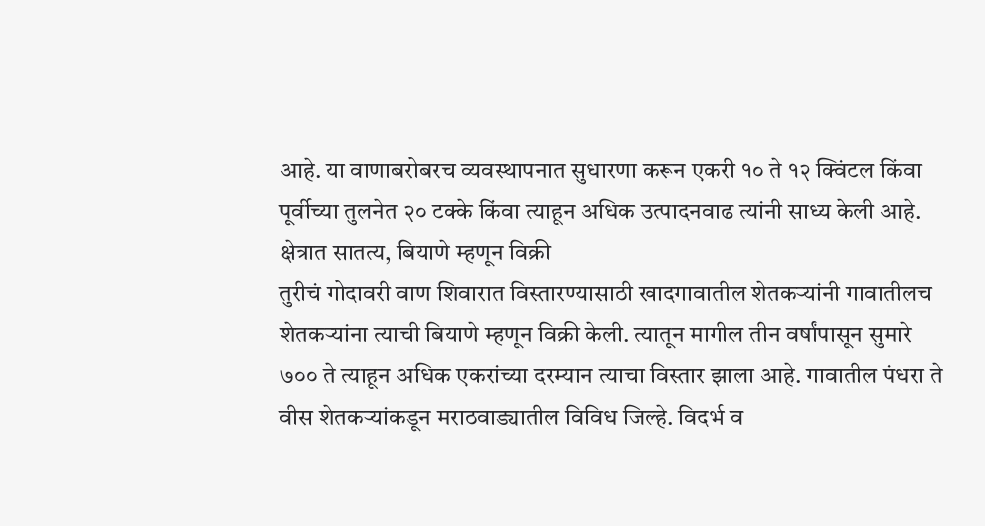आहे. या वाणाबरोबरच व्यवस्थापनात सुधारणा करून एकरी १० ते १२ क्विंटल किंवा पूर्वीच्या तुलनेत २० टक्के किंवा त्याहून अधिक उत्पादनवाढ त्यांनी साध्य केली आहे.
क्षेत्रात सातत्य, बियाणे म्हणून विक्री
तुरीचं गोदावरी वाण शिवारात विस्तारण्यासाठी खादगावातील शेतकऱ्यांनी गावातीलच शेतकऱ्यांना त्याची बियाणे म्हणून विक्री केली. त्यातून मागील तीन वर्षांपासून सुमारे ७०० ते त्याहून अधिक एकरांच्या दरम्यान त्याचा विस्तार झाला आहे. गावातील पंधरा ते वीस शेतकऱ्यांकडून मराठवाड्यातील विविध जिल्हे. विदर्भ व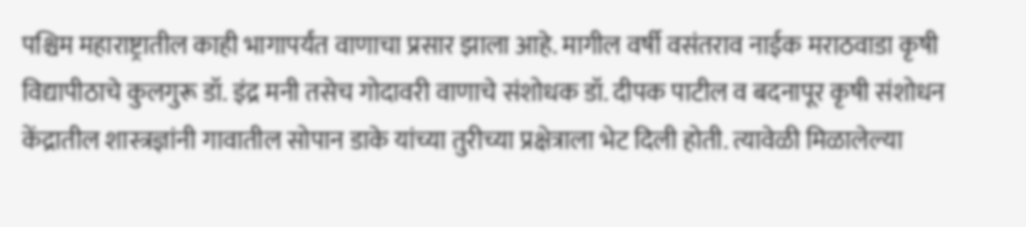पश्चिम महाराष्ट्रातील काही भागापर्यंत वाणाचा प्रसार झाला आहे. मागील वर्षी वसंतराव नाईक मराठवाडा कृषी विद्यापीठाचे कुलगुरू डॉ. इंद्र मनी तसेच गोदावरी वाणाचे संशोधक डॉ. दीपक पाटील व बदनापूर कृषी संशोधन केंद्रातील शास्त्रज्ञांनी गावातील सोपान डाके यांच्या तुरीच्या प्रक्षेत्राला भेट दिली होती. त्यावेळी मिळालेल्या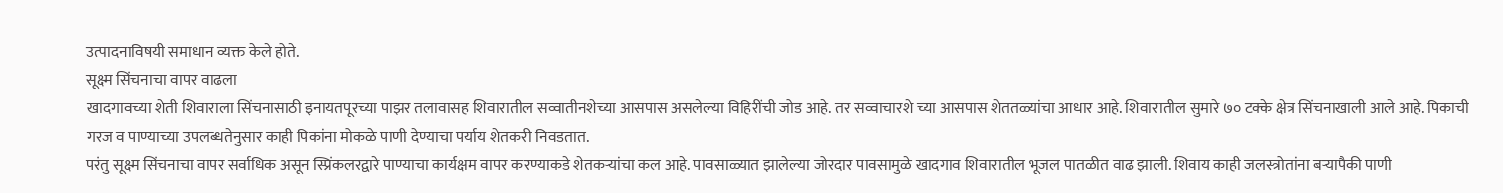उत्पादनाविषयी समाधान व्यक्त केले होते.
सूक्ष्म सिंचनाचा वापर वाढला
खादगावच्या शेती शिवाराला सिंचनासाठी इनायतपूरच्या पाझर तलावासह शिवारातील सव्वातीनशेच्या आसपास असलेल्या विहिरींची जोड आहे. तर सव्वाचारशे च्या आसपास शेततळ्यांचा आधार आहे. शिवारातील सुमारे ७० टक्के क्षेत्र सिंचनाखाली आले आहे. पिकाची गरज व पाण्याच्या उपलब्धतेनुसार काही पिकांना मोकळे पाणी देण्याचा पर्याय शेतकरी निवडतात.
परंतु सूक्ष्म सिंचनाचा वापर सर्वाधिक असून स्प्रिंकलरद्वारे पाण्याचा कार्यक्षम वापर करण्याकडे शेतकऱ्यांचा कल आहे. पावसाळ्यात झालेल्या जोरदार पावसामुळे खादगाव शिवारातील भूजल पातळीत वाढ झाली. शिवाय काही जलस्त्रोतांना बऱ्यापैकी पाणी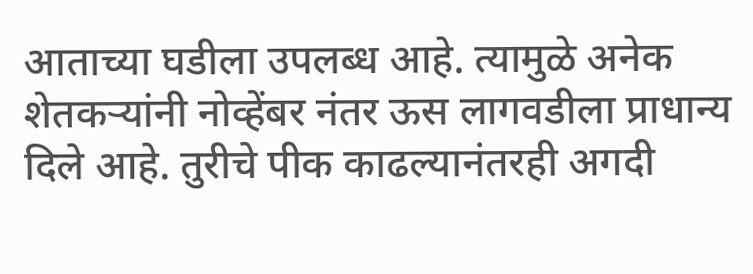आताच्या घडीला उपलब्ध आहे. त्यामुळे अनेक शेतकऱ्यांनी नोव्हेंबर नंतर ऊस लागवडीला प्राधान्य दिले आहे. तुरीचे पीक काढल्यानंतरही अगदी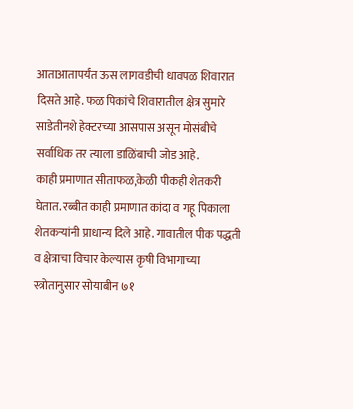आताआतापर्यंत ऊस लागवडीची धावपळ शिवारात दिसते आहे. फळ पिकांचे शिवारातील क्षेत्र सुमारे साडेतीनशे हेक्टरच्या आसपास असून मोसंबीचे सर्वाधिक तर त्याला डाळिंबाची जोड आहे.
काही प्रमाणात सीताफळ,केळी पीकही शेतकरी घेतात. रब्बीत काही प्रमाणात कांदा व गहू पिकाला शेतकऱ्यांनी प्राधान्य दिले आहे. गावातील पीक पद्धती व क्षेत्राचा विचार केल्यास कृषी विभागाच्या स्त्रोतानुसार सोयाबीन ७१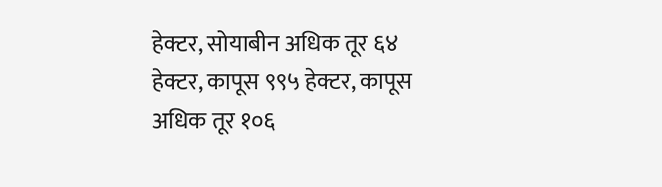हेक्टर, सोयाबीन अधिक तूर ६४ हेक्टर, कापूस ९९५ हेक्टर, कापूस अधिक तूर १०६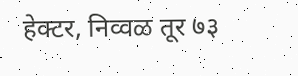हेक्टर, निव्वळ तूर ७३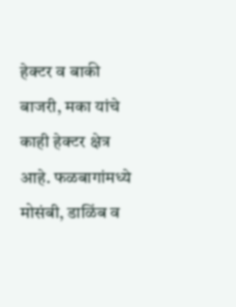हेक्टर व बाकी बाजरी, मका यांचे काही हेक्टर क्षेत्र आहे. फळबागांमध्ये मोसंबी, डाळिंब व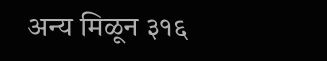अन्य मिळून ३१६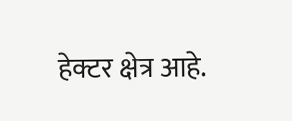हेक्टर क्षेत्र आहे.